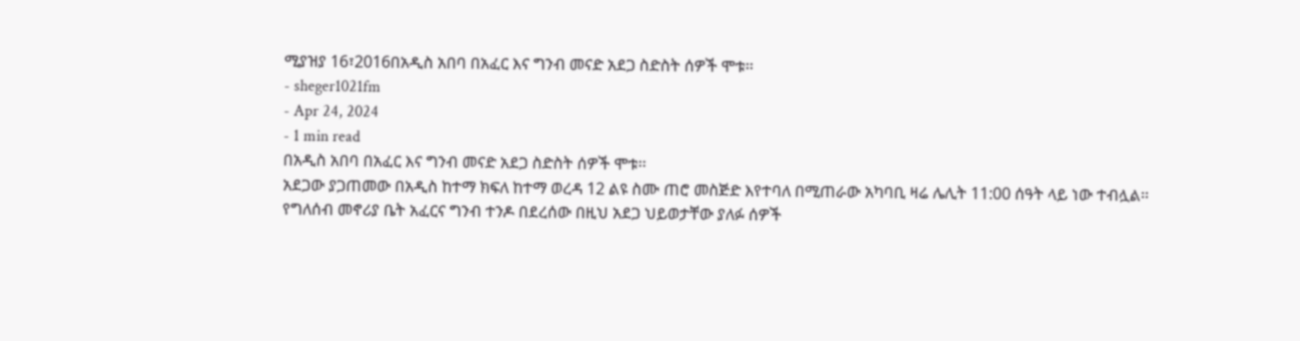ሚያዝያ 16፣2016በአዲስ አበባ በአፈር እና ግንብ መናድ አደጋ ስድስት ሰዎች ሞቱ፡፡
- sheger1021fm
- Apr 24, 2024
- 1 min read
በአዲስ አበባ በአፈር እና ግንብ መናድ አደጋ ስድስት ሰዎች ሞቱ፡፡
አደጋው ያጋጠመው በአዲስ ከተማ ክፍለ ከተማ ወረዳ 12 ልዩ ስሙ ጠሮ መስጅድ እየተባለ በሚጠራው አካባቢ ዛሬ ሌሊት 11:00 ሰዓት ላይ ነው ተብሏል፡፡
የግለሰብ መኖሪያ ቤት አፈርና ግንብ ተንዶ በደረሰው በዚህ አደጋ ህይወታቸው ያለፉ ሰዎች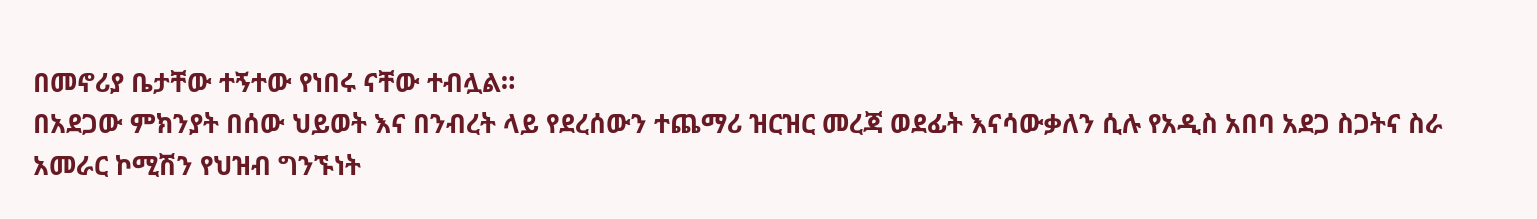በመኖሪያ ቤታቸው ተኝተው የነበሩ ናቸው ተብሏል።
በአደጋው ምክንያት በሰው ህይወት እና በንብረት ላይ የደረሰውን ተጨማሪ ዝርዝር መረጃ ወደፊት እናሳውቃለን ሲሉ የአዲስ አበባ አደጋ ስጋትና ስራ አመራር ኮሚሽን የህዝብ ግንኙነት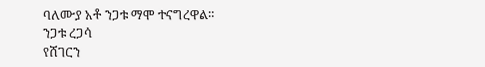ባለሙያ አቶ ንጋቱ ማሞ ተናግረዋል።
ንጋቱ ረጋሳ
የሸገርን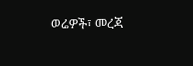ወሬዎች፣ መረጃ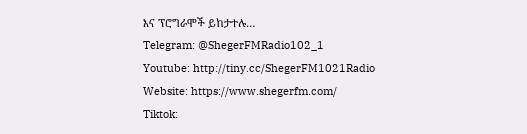እና ፕሮግራሞች ይከታተሉ…
Telegram: @ShegerFMRadio102_1
Youtube: http://tiny.cc/ShegerFM1021Radio
Website: https://www.shegerfm.com/
Tiktok: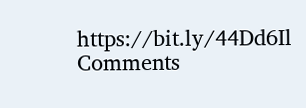https://bit.ly/44Dd6Il
Comments